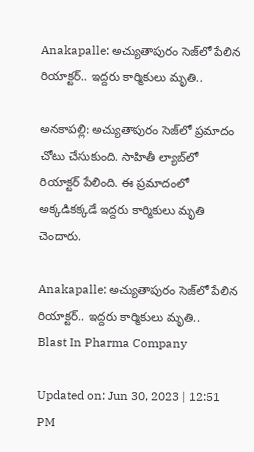Anakapalle: అచ్యుతాపురం సెజ్‌లో పేలిన రియాక్టర్.. ఇద్దరు కార్మికులు మృతి..

అనకాపల్లి: అచ్యుతాపురం సెజ్‌లో ప్రమాదం చోటు చేసుకుంది. సాహితీ ల్యాబ్‌లో రియాక్టర్‌ పేలింది. ఈ ప్రమాదంలో అక్కడికక్కడే ఇద్దరు కార్మికులు మృతి చెందారు.

Anakapalle: అచ్యుతాపురం సెజ్‌లో పేలిన రియాక్టర్.. ఇద్దరు కార్మికులు మృతి..
Blast In Pharma Company

Updated on: Jun 30, 2023 | 12:51 PM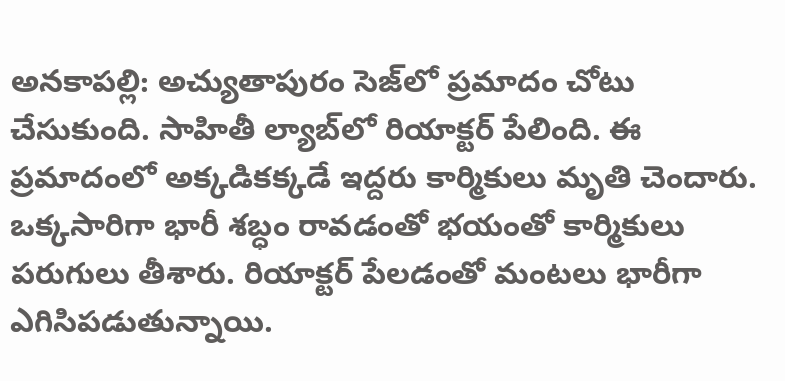అనకాపల్లి: అచ్యుతాపురం సెజ్‌లో ప్రమాదం చోటు చేసుకుంది. సాహితీ ల్యాబ్‌లో రియాక్టర్‌ పేలింది. ఈ ప్రమాదంలో అక్కడికక్కడే ఇద్దరు కార్మికులు మృతి చెందారు. ఒక్కసారిగా భారీ శబ్ధం రావడంతో భయంతో కార్మికులు పరుగులు తీశారు. రియాక్టర్ పేలడంతో మంటలు భారీగా ఎగిసిపడుతున్నాయి.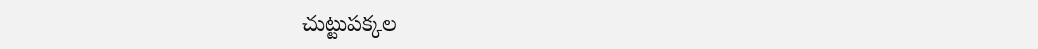చుట్టుపక్కల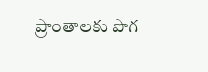ప్రాంతాలకు పొగ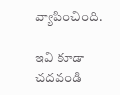వ్యాపించింది.

ఇవి కూడా చదవండి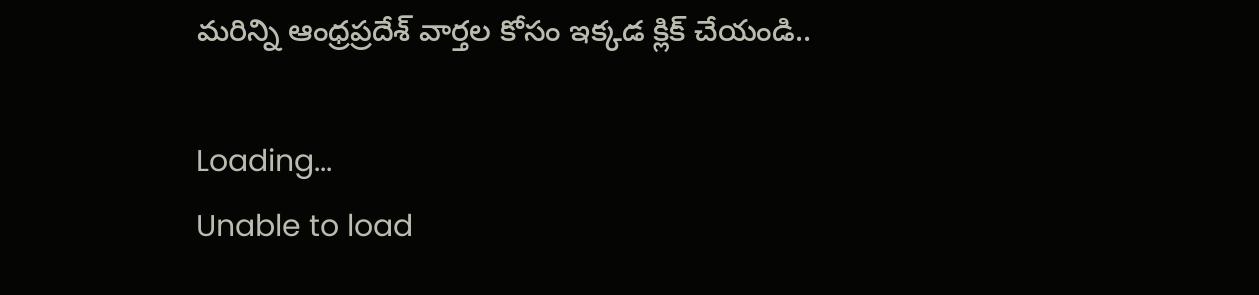మరిన్ని ఆంధ్రప్రదేశ్ వార్తల కోసం ఇక్కడ క్లిక్ చేయండి..

Loading...
Unable to load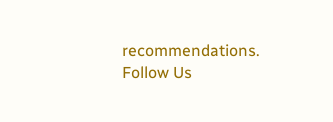recommendations.
Follow Us